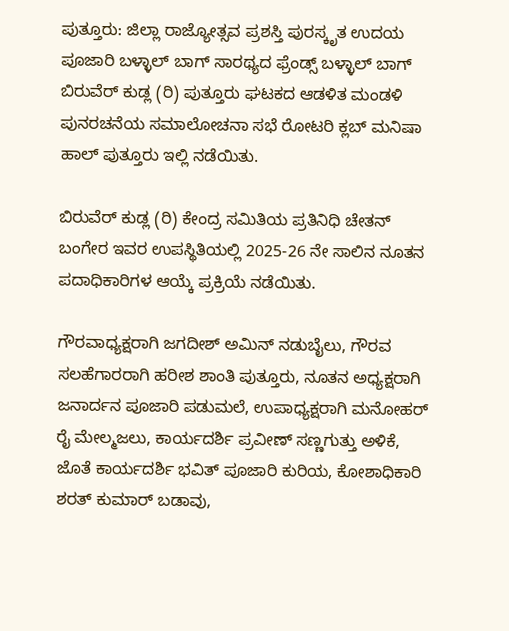ಪುತ್ತೂರು: ಜಿಲ್ಲಾ ರಾಜ್ಯೋತ್ಸವ ಪ್ರಶಸ್ತಿ ಪುರಸ್ಕೃತ ಉದಯ ಪೂಜಾರಿ ಬಳ್ಳಾಲ್ ಬಾಗ್ ಸಾರಥ್ಯದ ಫ್ರೆಂಡ್ಸ್ ಬಳ್ಳಾಲ್ ಬಾಗ್ ಬಿರುವೆರ್ ಕುಡ್ಲ (ರಿ) ಪುತ್ತೂರು ಘಟಕದ ಆಡಳಿತ ಮಂಡಳಿ ಪುನರಚನೆಯ ಸಮಾಲೋಚನಾ ಸಭೆ ರೋಟರಿ ಕ್ಲಬ್ ಮನಿಷಾ ಹಾಲ್ ಪುತ್ತೂರು ಇಲ್ಲಿ ನಡೆಯಿತು.

ಬಿರುವೆರ್ ಕುಡ್ಲ (ರಿ) ಕೇಂದ್ರ ಸಮಿತಿಯ ಪ್ರತಿನಿಧಿ ಚೇತನ್ ಬಂಗೇರ ಇವರ ಉಪಸ್ಥಿತಿಯಲ್ಲಿ 2025-26 ನೇ ಸಾಲಿನ ನೂತನ ಪದಾಧಿಕಾರಿಗಳ ಆಯ್ಕೆ ಪ್ರಕ್ರಿಯೆ ನಡೆಯಿತು.

ಗೌರವಾಧ್ಯಕ್ಷರಾಗಿ ಜಗದೀಶ್ ಅಮಿನ್ ನಡುಬೈಲು, ಗೌರವ ಸಲಹೆಗಾರರಾಗಿ ಹರೀಶ ಶಾಂತಿ ಪುತ್ತೂರು, ನೂತನ ಅಧ್ಯಕ್ಷರಾಗಿ ಜನಾರ್ದನ ಪೂಜಾರಿ ಪಡುಮಲೆ, ಉಪಾಧ್ಯಕ್ಷರಾಗಿ ಮನೋಹರ್ ರೈ ಮೇಲ್ಮಜಲು, ಕಾರ್ಯದರ್ಶಿ ಪ್ರವೀಣ್ ಸಣ್ಣಗುತ್ತು ಅಳಿಕೆ, ಜೊತೆ ಕಾರ್ಯದರ್ಶಿ ಭವಿತ್ ಪೂಜಾರಿ ಕುರಿಯ, ಕೋಶಾಧಿಕಾರಿ ಶರತ್ ಕುಮಾರ್ ಬಡಾವು,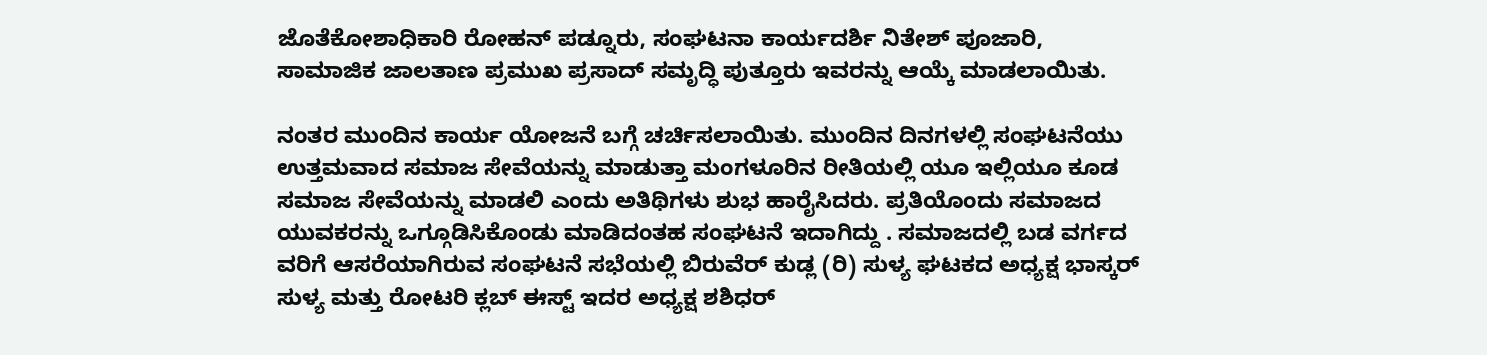ಜೊತೆಕೋಶಾಧಿಕಾರಿ ರೋಹನ್ ಪಡ್ನೂರು, ಸಂಘಟನಾ ಕಾರ್ಯದರ್ಶಿ ನಿತೇಶ್ ಪೂಜಾರಿ, ಸಾಮಾಜಿಕ ಜಾಲತಾಣ ಪ್ರಮುಖ ಪ್ರಸಾದ್ ಸಮೃದ್ಧಿ ಪುತ್ತೂರು ಇವರನ್ನು ಆಯ್ಕೆ ಮಾಡಲಾಯಿತು.

ನಂತರ ಮುಂದಿನ ಕಾರ್ಯ ಯೋಜನೆ ಬಗ್ಗೆ ಚರ್ಚಿಸಲಾಯಿತು. ಮುಂದಿನ ದಿನಗಳಲ್ಲಿ ಸಂಘಟನೆಯು ಉತ್ತಮವಾದ ಸಮಾಜ ಸೇವೆಯನ್ನು ಮಾಡುತ್ತಾ ಮಂಗಳೂರಿನ ರೀತಿಯಲ್ಲಿ ಯೂ ಇಲ್ಲಿಯೂ ಕೂಡ ಸಮಾಜ ಸೇವೆಯನ್ನು ಮಾಡಲಿ ಎಂದು ಅತಿಥಿಗಳು ಶುಭ ಹಾರೈಸಿದರು. ಪ್ರತಿಯೊಂದು ಸಮಾಜದ ಯುವಕರನ್ನು ಒಗ್ಗೂಡಿಸಿಕೊಂಡು ಮಾಡಿದಂತಹ ಸಂಘಟನೆ ಇದಾಗಿದ್ದು . ಸಮಾಜದಲ್ಲಿ ಬಡ ವರ್ಗದ ವರಿಗೆ ಆಸರೆಯಾಗಿರುವ ಸಂಘಟನೆ ಸಭೆಯಲ್ಲಿ ಬಿರುವೆರ್ ಕುಡ್ಲ (ರಿ) ಸುಳ್ಯ ಘಟಕದ ಅಧ್ಯಕ್ಷ ಭಾಸ್ಕರ್ ಸುಳ್ಯ ಮತ್ತು ರೋಟರಿ ಕ್ಲಬ್ ಈಸ್ಟ್ ಇದರ ಅಧ್ಯಕ್ಷ ಶಶಿಧರ್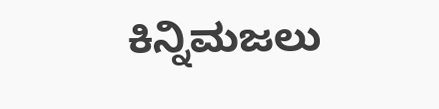ಕಿನ್ನಿಮಜಲು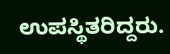ಉಪಸ್ಥಿತರಿದ್ದರು.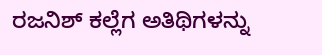ರಜನಿಶ್ ಕಲ್ಲೆಗ ಅತಿಥಿಗಳನ್ನು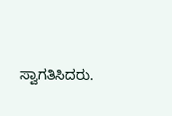ಸ್ವಾಗತಿಸಿದರು.